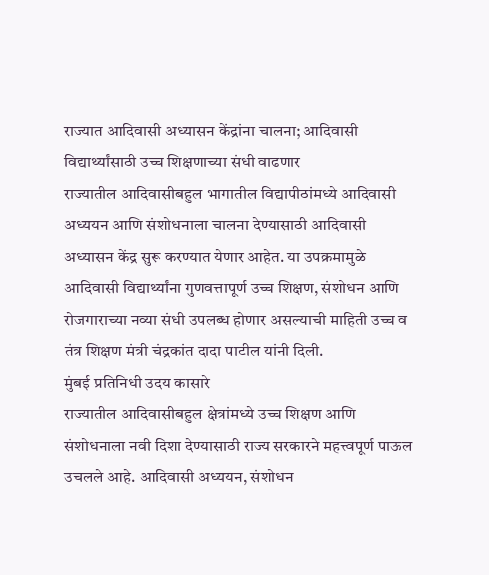राज्यात आदिवासी अध्यासन केंद्रांना चालना; आदिवासी विद्यार्थ्यांसाठी उच्च शिक्षणाच्या संधी वाढणार
राज्यातील आदिवासीबहुल भागातील विद्यापीठांमध्ये आदिवासी अध्ययन आणि संशोधनाला चालना देण्यासाठी आदिवासी अध्यासन केंद्र सुरू करण्यात येणार आहेत. या उपक्रमामुळे आदिवासी विद्यार्थ्यांना गुणवत्तापूर्ण उच्च शिक्षण, संशोधन आणि रोजगाराच्या नव्या संधी उपलब्ध होणार असल्याची माहिती उच्च व तंत्र शिक्षण मंत्री चंद्रकांत दादा पाटील यांनी दिली.
मुंबई प्रतिनिधी उदय कासारे
राज्यातील आदिवासीबहुल क्षेत्रांमध्ये उच्च शिक्षण आणि संशोधनाला नवी दिशा देण्यासाठी राज्य सरकारने महत्त्वपूर्ण पाऊल उचलले आहे. आदिवासी अध्ययन, संशोधन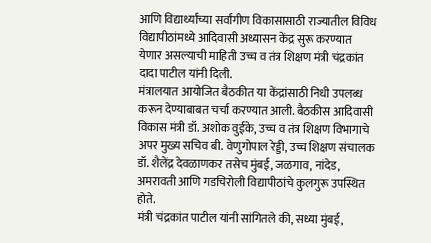आणि विद्यार्थ्यांच्या सर्वांगीण विकासासाठी राज्यातील विविध विद्यापीठांमध्ये आदिवासी अध्यासन केंद्र सुरू करण्यात येणार असल्याची माहिती उच्च व तंत्र शिक्षण मंत्री चंद्रकांत दादा पाटील यांनी दिली.
मंत्रालयात आयोजित बैठकीत या केंद्रांसाठी निधी उपलब्ध करून देण्याबाबत चर्चा करण्यात आली. बैठकीस आदिवासी विकास मंत्री डॉ. अशोक वुईके, उच्च व तंत्र शिक्षण विभागाचे अपर मुख्य सचिव बी. वेणुगोपाल रेड्डी, उच्च शिक्षण संचालक डॉ. शैलेंद्र देवळाणकर तसेच मुंबई, जळगाव, नांदेड, अमरावती आणि गडचिरोली विद्यापीठांचे कुलगुरू उपस्थित होते.
मंत्री चंद्रकांत पाटील यांनी सांगितले की, सध्या मुंबई,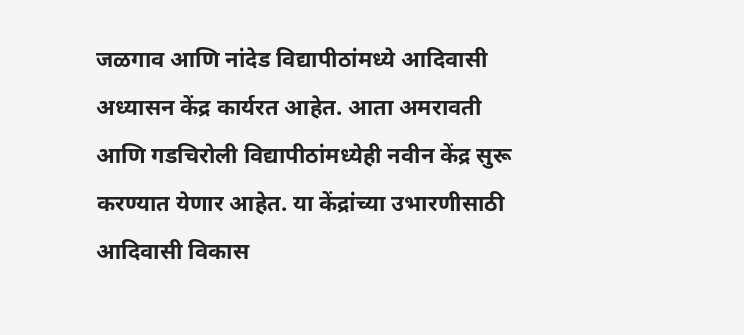जळगाव आणि नांदेड विद्यापीठांमध्ये आदिवासी अध्यासन केंद्र कार्यरत आहेत. आता अमरावती आणि गडचिरोली विद्यापीठांमध्येही नवीन केंद्र सुरू करण्यात येणार आहेत. या केंद्रांच्या उभारणीसाठी आदिवासी विकास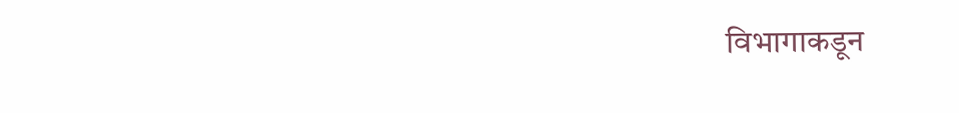विभागाकडून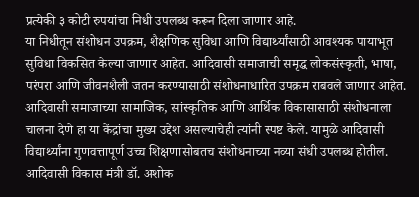प्रत्येकी ३ कोटी रुपयांचा निधी उपलब्ध करून दिला जाणार आहे.
या निधीतून संशोधन उपक्रम, शैक्षणिक सुविधा आणि विद्यार्थ्यांसाठी आवश्यक पायाभूत सुविधा विकसित केल्या जाणार आहेत. आदिवासी समाजाची समृद्ध लोकसंस्कृती, भाषा, परंपरा आणि जीवनशैली जतन करण्यासाठी संशोधनाधारित उपक्रम राबवले जाणार आहेत.
आदिवासी समाजाच्या सामाजिक, सांस्कृतिक आणि आर्थिक विकासासाठी संशोधनाला चालना देणे हा या केंद्रांचा मुख्य उद्देश असल्याचेही त्यांनी स्पष्ट केले. यामुळे आदिवासी विद्यार्थ्यांना गुणवत्तापूर्ण उच्च शिक्षणासोबतच संशोधनाच्या नव्या संधी उपलब्ध होतील.
आदिवासी विकास मंत्री डॉ. अशोक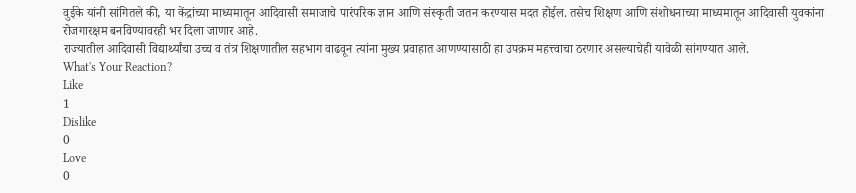वुईके यांनी सांगितले की, या केंद्रांच्या माध्यमातून आदिवासी समाजाचे पारंपरिक ज्ञान आणि संस्कृती जतन करण्यास मदत होईल. तसेच शिक्षण आणि संशोधनाच्या माध्यमातून आदिवासी युवकांना रोजगारक्षम बनविण्यावरही भर दिला जाणार आहे.
राज्यातील आदिवासी विद्यार्थ्यांचा उच्च व तंत्र शिक्षणातील सहभाग वाढवून त्यांना मुख्य प्रवाहात आणण्यासाठी हा उपक्रम महत्त्वाचा ठरणार असल्याचेही यावेळी सांगण्यात आले.
What's Your Reaction?
Like
1
Dislike
0
Love
0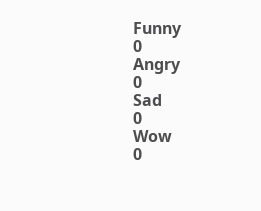Funny
0
Angry
0
Sad
0
Wow
0